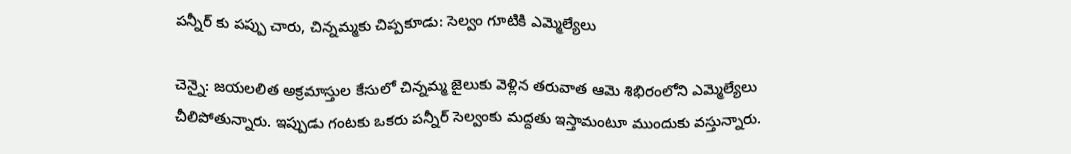పన్నీర్ కు పప్పు చారు, చిన్నమ్మకు చిప్పకూడు: సెల్వం గూటికి ఎమ్మెల్యేలు

చెన్నై: జయలలిత అక్రమాస్తుల కేసులో చిన్నమ్మ జైలుకు వెళ్లిన తరువాత ఆమె శిభిరంలోని ఎమ్మెల్యేలు చీలిపోతున్నారు. ఇప్పుడు గంటకు ఒకరు పన్నీర్ సెల్వంకు మద్దతు ఇస్తామంటూ ముందుకు వస్తున్నారు.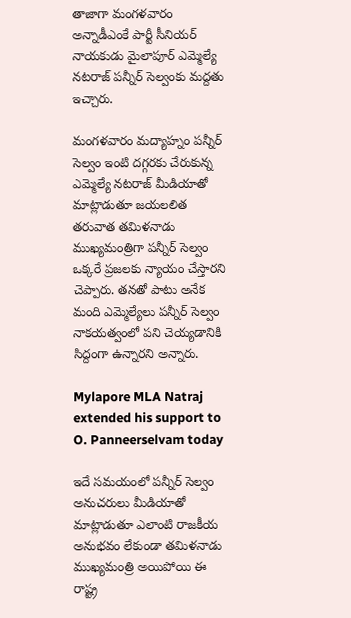తాజాగా మంగళవారం అన్నాడీఎంకే పార్టీ సీనియర్ నాయకుడు మైలాపూర్ ఎమ్మెల్యే నటరాజ్ పన్నీర్ సెల్వంకు మద్దతు ఇచ్చారు.

మంగళవారం మద్యాహ్నం పన్నీర్ సెల్వం ఇంటి దగ్గరకు చేరుకున్న ఎమ్మెల్యే నటరాజ్ మీడియాతో మాట్లాడుతూ జయలలిత తరువాత తమిళనాడు ముఖ్యమంత్రిగా పన్నీర్ సెల్వం ఒక్కరే ప్రజలకు న్యాయం చేస్తారని చెప్పారు. తనతో పాటు అనేక మంది ఎమ్మెల్యేలు పన్నీర్ సెల్వం నాకయత్వంలో పని చెయ్యడానికి సిద్దంగా ఉన్నారని అన్నారు.

Mylapore MLA Natraj extended his support to O. Panneerselvam today

ఇదే సమయంలో పన్నీర్ సెల్వం అనుచరులు మీడియాతో మాట్లాడుతూ ఎలాంటి రాజకీయ అనుభవం లేకుండా తమిళనాడు ముఖ్యమంత్రి అయిపోయి ఈ రాష్ట్ర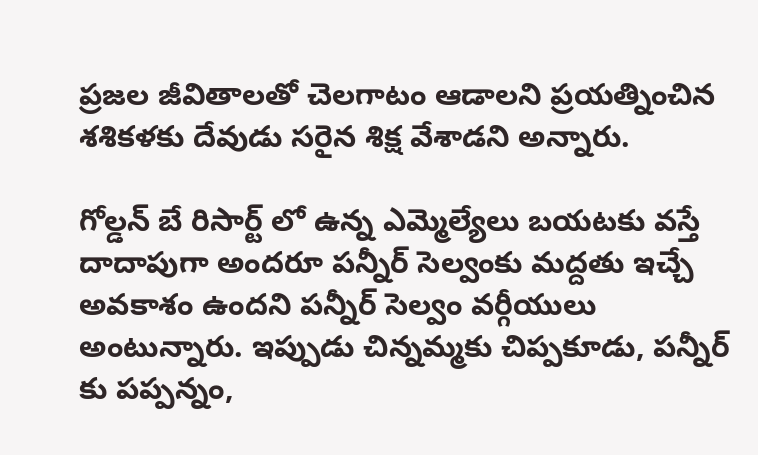ప్రజల జీవితాలతో చెలగాటం ఆడాలని ప్రయత్నించిన శశికళకు దేవుడు సరైన శిక్ష వేశాడని అన్నారు.

గోల్డన్ బే రిసార్ట్ లో ఉన్న ఎమ్మెల్యేలు బయటకు వస్తే దాదాపుగా అందరూ పన్నీర్ సెల్వంకు మద్దతు ఇచ్చే అవకాశం ఉందని పన్నీర్ సెల్వం వర్గీయులు అంటున్నారు. ఇప్పుడు చిన్నమ్మకు చిప్పకూడు, పన్నీర్ కు పప్పన్నం,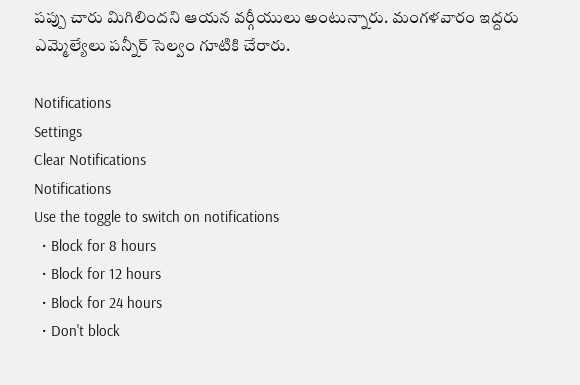పప్పు చారు మిగిలిందని ఆయన వర్గీయులు అంటున్నారు. మంగళవారం ఇద్దరు ఎమ్మెల్యేలు పన్నీర్ సెల్వం గూటికి చేరారు.

Notifications
Settings
Clear Notifications
Notifications
Use the toggle to switch on notifications
  • Block for 8 hours
  • Block for 12 hours
  • Block for 24 hours
  • Don't block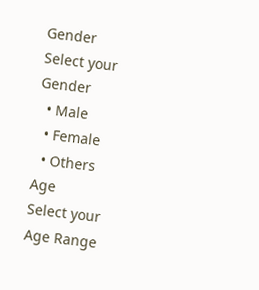Gender
Select your Gender
  • Male
  • Female
  • Others
Age
Select your Age Range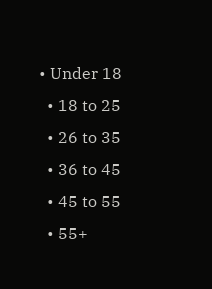• Under 18
  • 18 to 25
  • 26 to 35
  • 36 to 45
  • 45 to 55
  • 55+